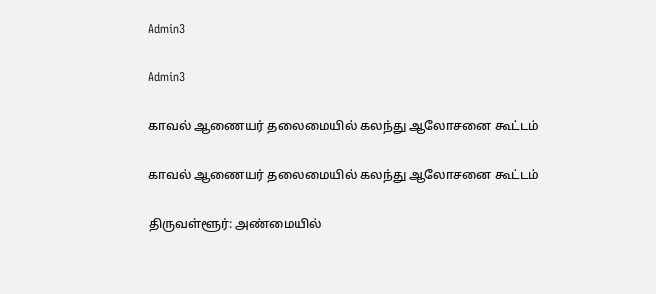Admin3

Admin3

காவல் ஆணையர் தலைமையில் கலந்து ஆலோசனை கூட்டம்

காவல் ஆணையர் தலைமையில் கலந்து ஆலோசனை கூட்டம்

திருவள்ளூர்: அண்மையில்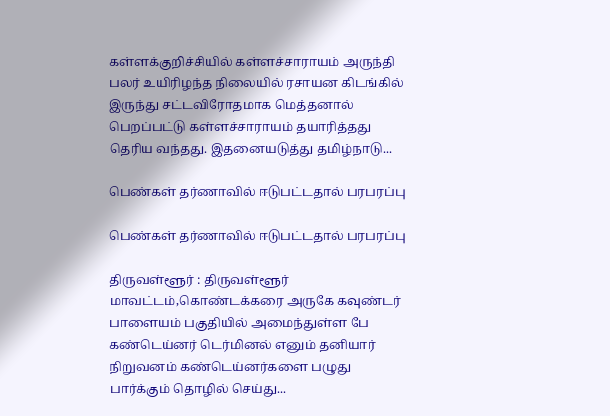கள்ளக்குறிச்சியில் கள்ளச்சாராயம் அருந்தி பலர் உயிரிழந்த நிலையில் ரசாயன கிடங்கில் இருந்து சட்டவிரோதமாக மெத்தனால் பெறப்பட்டு கள்ளச்சாராயம் தயாரித்தது தெரிய வந்தது. இதனையடுத்து தமிழ்நாடு...

பெண்கள் தர்ணாவில் ஈடுபட்டதால் பரபரப்பு

பெண்கள் தர்ணாவில் ஈடுபட்டதால் பரபரப்பு

திருவள்ளூர் : திருவள்ளூர் மாவட்டம்,கொண்டக்கரை அருகே கவுண்டர் பாளையம் பகுதியில் அமைந்துள்ள பே கண்டெய்னர் டெர்மினல் எனும் தனியார் நிறுவனம் கண்டெய்னர்களை பழுது பார்க்கும் தொழில் செய்து...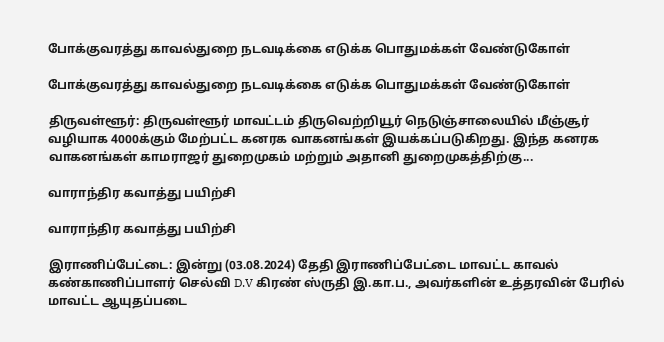போக்குவரத்து காவல்துறை நடவடிக்கை எடுக்க பொதுமக்கள் வேண்டுகோள்

போக்குவரத்து காவல்துறை நடவடிக்கை எடுக்க பொதுமக்கள் வேண்டுகோள்

திருவள்ளூர்: திருவள்ளூர் மாவட்டம் திருவெற்றியூர் நெடுஞ்சாலையில் மீஞ்சூர் வழியாக 4000க்கும் மேற்பட்ட கனரக வாகனங்கள் இயக்கப்படுகிறது. இந்த கனரக வாகனங்கள் காமராஜர் துறைமுகம் மற்றும் அதானி துறைமுகத்திற்கு...

வாராந்திர கவாத்து பயிற்சி

வாராந்திர கவாத்து பயிற்சி

இராணிப்பேட்டை: இன்று (03.08.2024) தேதி இராணிப்பேட்டை மாவட்ட காவல் கண்காணிப்பாளர் செல்வி D.V கிரண் ஸ்ருதி இ.கா.ப., அவர்களின் உத்தரவின் பேரில் மாவட்ட ஆயுதப்படை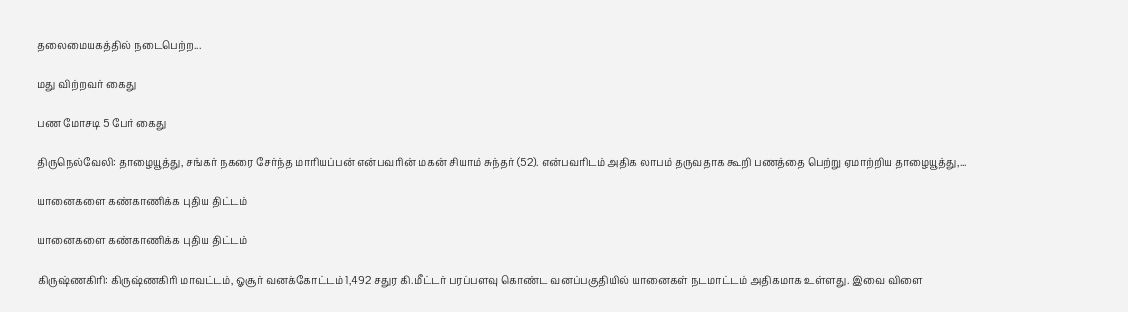தலைமையகத்தில் நடைபெற்ற...

மது விற்றவர் கைது

பண மோசடி 5 பேர் கைது

திருநெல்வேலி: தாழையூத்து, சங்கர் நகரை சேர்ந்த மாரியப்பன் என்பவரின் மகன் சியாம் சுந்தர் (52). என்பவரிடம் அதிக லாபம் தருவதாக கூறி பணத்தை பெற்று ஏமாற்றிய தாழையூத்து,...

யானைகளை கண்காணிக்க புதிய திட்டம்

யானைகளை கண்காணிக்க புதிய திட்டம்

கிருஷ்ணகிரி: கிருஷ்ணகிரி மாவட்டம், ஓசூர் வனக்கோட்டம் 1,492 சதுர கி.மீட்டர் பரப்பளவு கொண்ட வனப்பகுதியில் யானைகள் நடமாட்டம் அதிகமாக உள்ளது. இவை விளை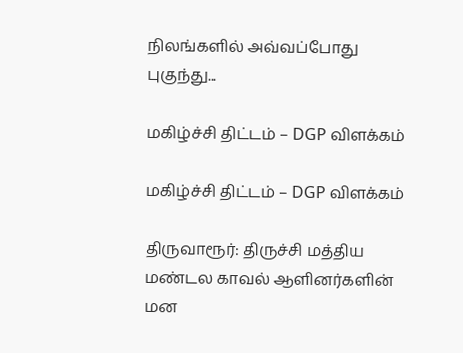நிலங்களில் அவ்வப்போது புகுந்து...

மகிழ்ச்சி திட்டம் – DGP விளக்கம்

மகிழ்ச்சி திட்டம் – DGP விளக்கம்

திருவாரூர்: திருச்சி மத்திய மண்டல காவல் ஆளினர்களின் மன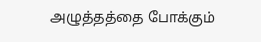அழுத்தத்தை போக்கும்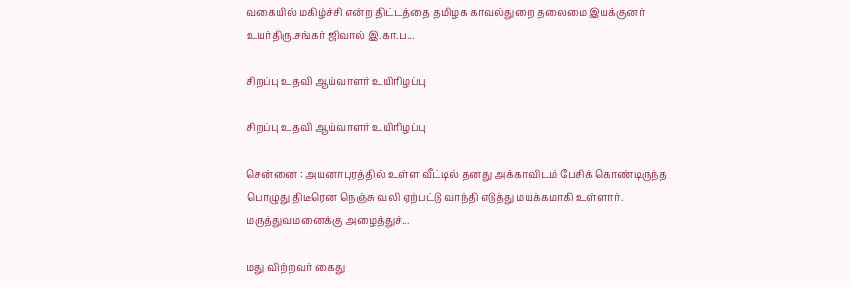வகையில் மகிழ்ச்சி என்ற திட்டத்தை தமிழக காவல்துறை தலைமை இயக்குனர் உயர்திரு.சங்கர் ஜிவால் இ.கா.ப...

சிறப்பு உதவி ஆய்வாளர் உயிரிழப்பு

சிறப்பு உதவி ஆய்வாளர் உயிரிழப்பு

சென்னை : அயனாபுரத்தில் உள்ள வீட்டில் தனது அக்காவிடம் பேசிக் கொண்டிருந்த பொழுது திடீரென நெஞ்சு வலி ஏற்பட்டு வாந்தி எடுத்து மயக்கமாகி உள்ளார். மருத்துவமனைக்கு அழைத்துச்...

மது விற்றவர் கைது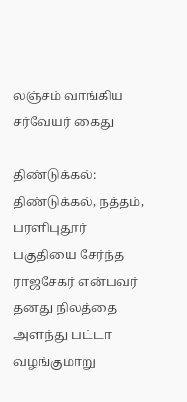லஞ்சம் வாங்கிய சர்வேயர் கைது

திண்டுக்கல்: திண்டுக்கல், நத்தம், பரளிபுதூர் பகுதியை சேர்ந்த ராஜசேகர் என்பவர் தனது நிலத்தை அளந்து பட்டா வழங்குமாறு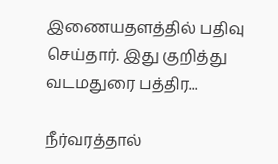இணையதளத்தில் பதிவு செய்தார். இது குறித்து வடமதுரை பத்திர...

நீர்வரத்தால்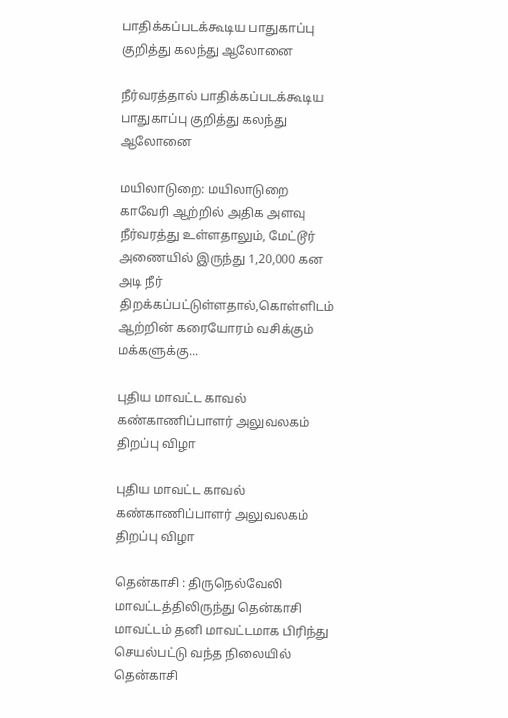பாதிக்கப்படக்கூடிய பாதுகாப்பு குறித்து கலந்து ஆலோனை

நீர்வரத்தால் பாதிக்கப்படக்கூடிய பாதுகாப்பு குறித்து கலந்து ஆலோனை

மயிலாடுறை: மயிலாடுறை காவேரி ஆற்றில் அதிக அளவு நீர்வரத்து உள்ளதாலும், மேட்டூர் அணையில் இருந்து 1,20,000 கன அடி நீர் திறக்கப்பட்டுள்ளதால்,கொள்ளிடம் ஆற்றின் கரையோரம் வசிக்கும் மக்களுக்கு...

புதிய மாவட்ட காவல் கண்காணிப்பாளர் அலுவலகம் திறப்பு விழா

புதிய மாவட்ட காவல் கண்காணிப்பாளர் அலுவலகம் திறப்பு விழா

தென்காசி : திருநெல்வேலி மாவட்டத்திலிருந்து தென்காசி மாவட்டம் தனி மாவட்டமாக பிரிந்து செயல்பட்டு வந்த நிலையில் தென்காசி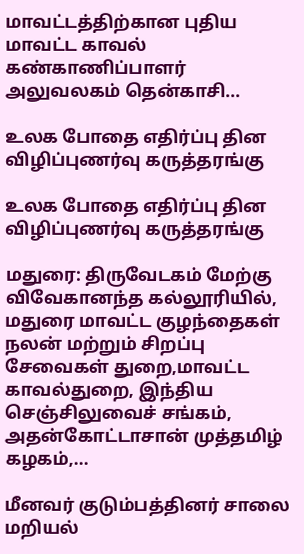மாவட்டத்திற்கான புதிய மாவட்ட காவல் கண்காணிப்பாளர் அலுவலகம் தென்காசி...

உலக போதை எதிர்ப்பு தின விழிப்புணர்வு கருத்தரங்கு

உலக போதை எதிர்ப்பு தின விழிப்புணர்வு கருத்தரங்கு

மதுரை: திருவேடகம் மேற்கு விவேகானந்த கல்லூரியில், மதுரை மாவட்ட குழந்தைகள் நலன் மற்றும் சிறப்பு சேவைகள் துறை,மாவட்ட காவல்துறை, இந்திய செஞ்சிலுவைச் சங்கம், அதன்கோட்டாசான் முத்தமிழ் கழகம்,...

மீனவர் குடும்பத்தினர் சாலை மறியல்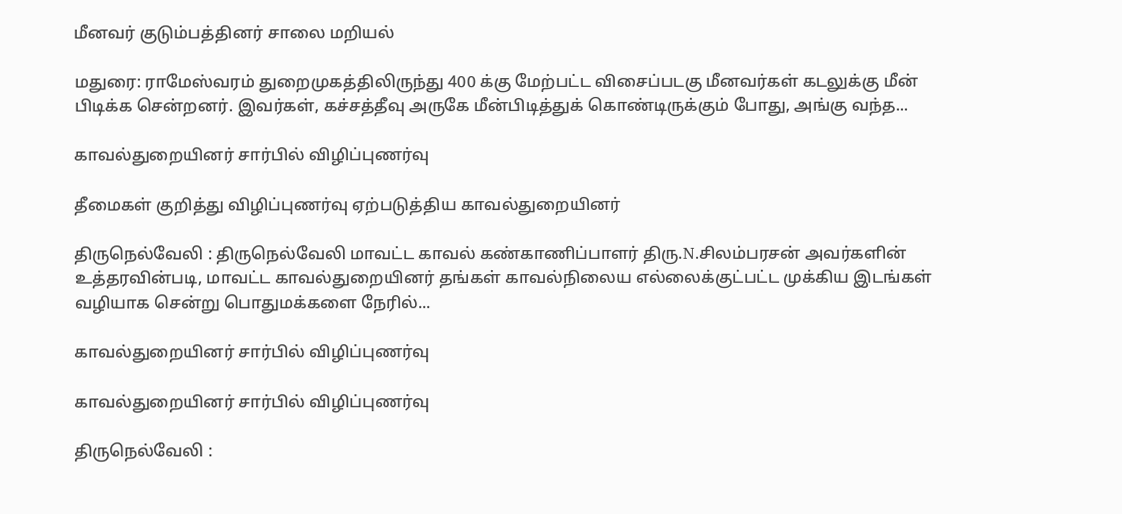மீனவர் குடும்பத்தினர் சாலை மறியல்

மதுரை: ராமேஸ்வரம் துறைமுகத்திலிருந்து 400 க்கு மேற்பட்ட விசைப்படகு மீனவர்கள் கடலுக்கு மீன் பிடிக்க சென்றனர். இவர்கள், கச்சத்தீவு அருகே மீன்பிடித்துக் கொண்டிருக்கும் போது, அங்கு வந்த...

காவல்துறையினர் சார்பில் விழிப்புணர்வு

தீமைகள் குறித்து விழிப்புணர்வு ஏற்படுத்திய காவல்துறையினர்

திருநெல்வேலி : திருநெல்வேலி மாவட்ட காவல் கண்காணிப்பாளர் திரு.N.சிலம்பரசன் அவர்களின் உத்தரவின்படி, மாவட்ட காவல்துறையினர் தங்கள் காவல்நிலைய எல்லைக்குட்பட்ட முக்கிய இடங்கள் வழியாக சென்று பொதுமக்களை நேரில்...

காவல்துறையினர் சார்பில் விழிப்புணர்வு

காவல்துறையினர் சார்பில் விழிப்புணர்வு

திருநெல்வேலி :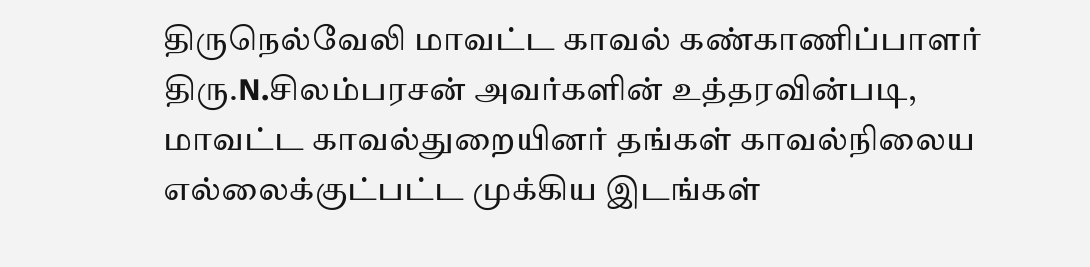திருநெல்வேலி மாவட்ட காவல் கண்காணிப்பாளர் திரு.N.சிலம்பரசன் அவர்களின் உத்தரவின்படி, மாவட்ட காவல்துறையினர் தங்கள் காவல்நிலைய எல்லைக்குட்பட்ட முக்கிய இடங்கள்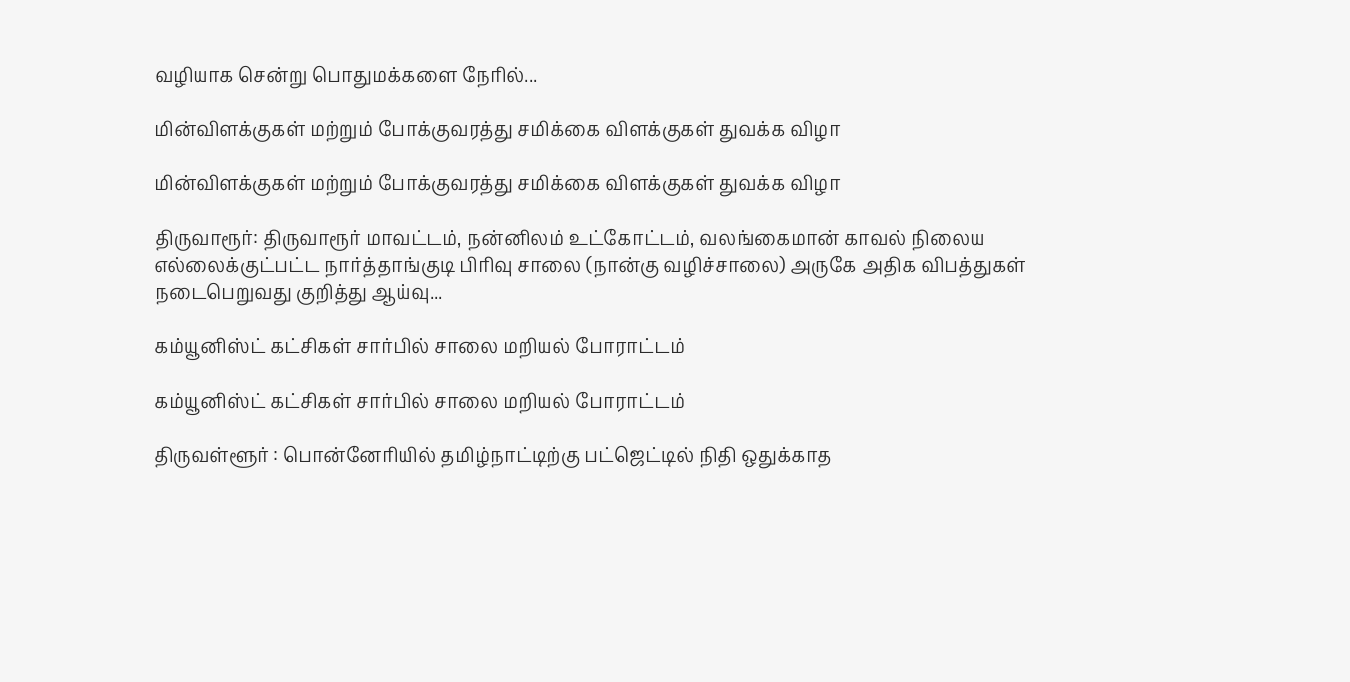வழியாக சென்று பொதுமக்களை நேரில்...

மின்விளக்குகள் மற்றும் போக்குவரத்து சமிக்கை விளக்குகள் துவக்க விழா

மின்விளக்குகள் மற்றும் போக்குவரத்து சமிக்கை விளக்குகள் துவக்க விழா

திருவாரூர்: திருவாரூர் மாவட்டம், நன்னிலம் உட்கோட்டம், வலங்கைமான் காவல் நிலைய எல்லைக்குட்பட்ட நார்த்தாங்குடி பிரிவு சாலை (நான்கு வழிச்சாலை) அருகே அதிக விபத்துகள் நடைபெறுவது குறித்து ஆய்வு...

கம்யூனிஸ்ட் கட்சிகள் சார்பில் சாலை மறியல் போராட்டம்

கம்யூனிஸ்ட் கட்சிகள் சார்பில் சாலை மறியல் போராட்டம்

திருவள்ளூர் : பொன்னேரியில் தமிழ்நாட்டிற்கு பட்ஜெட்டில் நிதி ஒதுக்காத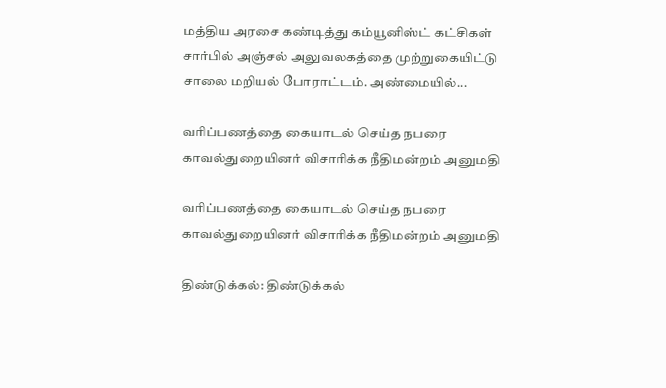மத்திய அரசை கண்டித்து கம்யூனிஸ்ட் கட்சிகள் சார்பில் அஞ்சல் அலுவலகத்தை முற்றுகையிட்டு சாலை மறியல் போராட்டம். அண்மையில்...

வரிப்பணத்தை கையாடல் செய்த நபரை காவல்துறையினர் விசாரிக்க நீதிமன்றம் அனுமதி

வரிப்பணத்தை கையாடல் செய்த நபரை காவல்துறையினர் விசாரிக்க நீதிமன்றம் அனுமதி

திண்டுக்கல்: திண்டுக்கல்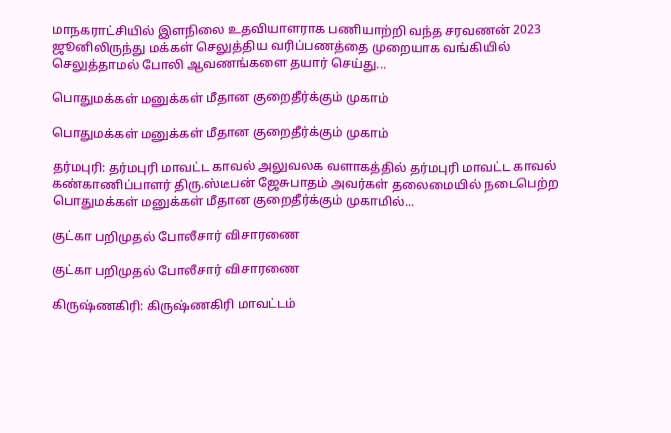மாநகராட்சியில் இளநிலை உதவியாளராக பணியாற்றி வந்த சரவணன் 2023 ஜூனிலிருந்து மக்கள் செலுத்திய வரிப்பணத்தை முறையாக வங்கியில் செலுத்தாமல் போலி ஆவணங்களை தயார் செய்து...

பொதுமக்கள் மனுக்கள் மீதான குறைதீர்க்கும் முகாம்

பொதுமக்கள் மனுக்கள் மீதான குறைதீர்க்கும் முகாம்

தர்மபுரி: தர்மபுரி மாவட்ட காவல் அலுவலக வளாகத்தில் தர்மபுரி மாவட்ட காவல் கண்காணிப்பாளர் திரு.ஸ்டீபன் ஜேசுபாதம் அவர்கள் தலைமையில் நடைபெற்ற பொதுமக்கள் மனுக்கள் மீதான குறைதீர்க்கும் முகாமில்...

குட்கா பறிமுதல் போலீசார் விசாரணை

குட்கா பறிமுதல் போலீசார் விசாரணை

கிருஷ்ணகிரி: கிருஷ்ணகிரி மாவட்டம்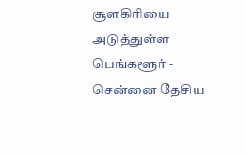சூளகிரியை அடுத்துள்ள பெங்களூர் - சென்னை தேசிய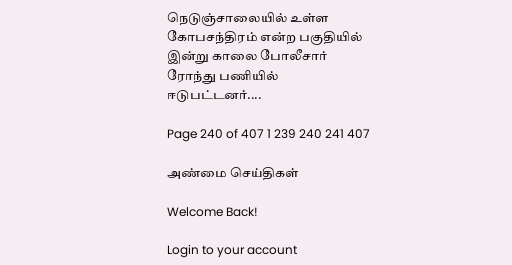நெடுஞ்சாலையில் உள்ள கோபசந்திரம் என்ற பகுதியில் இன்று காலை போலீசார் ரோந்து பணியில் ஈடுபட்டனர்....

Page 240 of 407 1 239 240 241 407

அண்மை செய்திகள்

Welcome Back!

Login to your account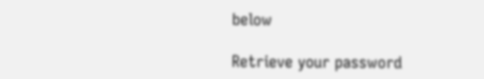below

Retrieve your password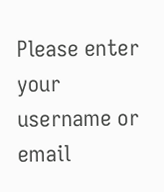Please enter your username or email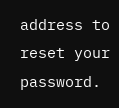address to reset your password.